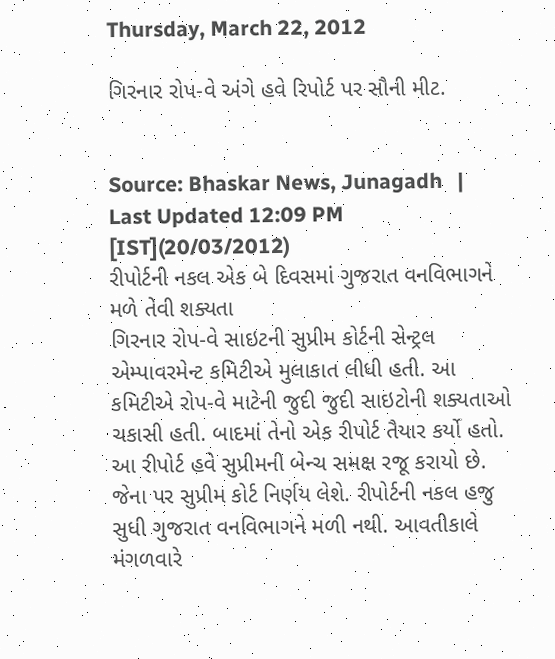Thursday, March 22, 2012

ગિરનાર રોપ-વે અંગે હવે રિપોર્ટ પર સૌની મીટ.


Source: Bhaskar News, Junagadh   |   Last Updated 12:09 PM [IST](20/03/2012)
રીપોર્ટની નકલ એક બે દિવસમાં ગુજરાત વનવિભાગને મળે તેવી શક્યતા
ગિરનાર રોપ-વે સાઇટની સુપ્રીમ કોર્ટની સેન્ટ્રલ એમ્પાવરમેન્ટ કમિટીએ મુલાકાત લીધી હતી. આ કમિટીએ રોપ-વે માટેની જુદી જુદી સાઇટોની શક્યતાઓ ચકાસી હતી. બાદમાં તેનો એક રીપોર્ટ તૈયાર કર્યો હતો. આ રીપોર્ટ હવે સુપ્રીમની બેન્ચ સમક્ષ રજૂ કરાયો છે. જેના પર સુપ્રીમ કોર્ટ નિર્ણય લેશે. રીપોર્ટની નકલ હજુ સુધી ગુજરાત વનવિભાગને મળી નથી. આવતીકાલે મંગળવારે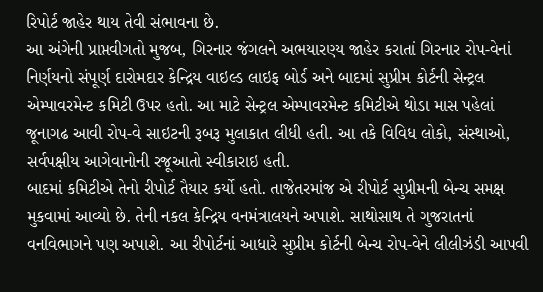રિપોર્ટ જાહેર થાય તેવી સંભાવના છે.
આ અંગેની પ્રાપ્તવીગતો મુજબ, ગિરનાર જંગલને અભયારણ્ય જાહેર કરાતાં ગિરનાર રોપ-વેનાં નિર્ણયનો સંપૂર્ણ દારોમદાર કેન્દ્રિય વાઇલ્ડ લાઇફ બોર્ડ અને બાદમાં સુપ્રીમ કોર્ટની સેન્ટ્રલ એમ્પાવરમેન્ટ કમિટી ઉપર હતો. આ માટે સેન્ટ્રલ એમ્પાવરમેન્ટ કમિટીએ થોડા માસ પહેલાં જૂનાગઢ આવી રોપ-વે સાઇટની રૂબરૂ મુલાકાત લીધી હતી. આ તકે વિવિધ લોકો, સંસ્થાઓ, સર્વપક્ષીય આગેવાનોની રજૂઆતો સ્વીકારાઇ હતી.
બાદમાં કમિટીએ તેનો રીપોર્ટ તૈયાર કર્યો હતો. તાજેતરમાંજ એ રીપોર્ટ સુપ્રીમની બેન્ચ સમક્ષ મુકવામાં આવ્યો છે. તેની નકલ કેન્દ્રિય વનમંત્રાલયને અપાશે. સાથોસાથ તે ગુજરાતનાં વનવિભાગને પણ અપાશે. આ રીપોર્ટનાં આધારે સુપ્રીમ કોર્ટની બેન્ચ રોપ-વેને લીલીઝંડી આપવી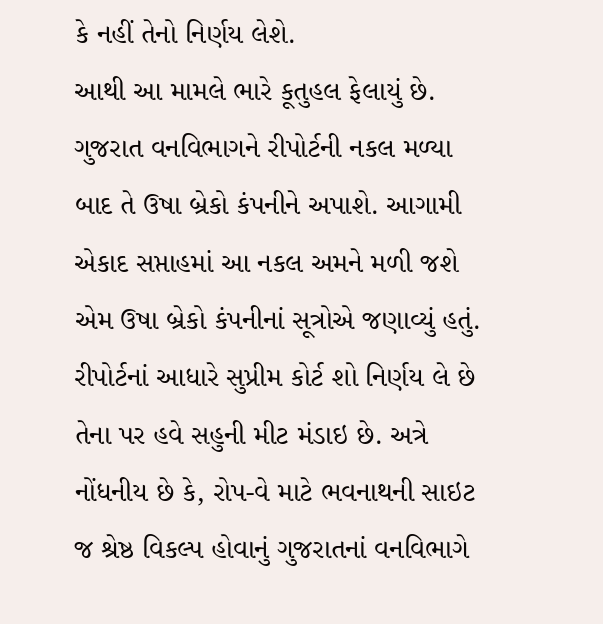કે નહીં તેનો નિર્ણય લેશે.
આથી આ મામલે ભારે કૂતુહલ ફેલાયું છે. ગુજરાત વનવિભાગને રીપોર્ટની નકલ મળ્યા બાદ તે ઉષા બ્રેકો કંપનીને અપાશે. આગામી એકાદ સપ્તાહમાં આ નકલ અમને મળી જશે એમ ઉષા બ્રેકો કંપનીનાં સૂત્રોએ જણાવ્યું હતું. રીપોર્ટનાં આધારે સુપ્રીમ કોર્ટ શો નિર્ણય લે છે તેના પર હવે સહુની મીટ મંડાઇ છે. અત્રે નોંધનીય છે કે, રોપ-વે માટે ભવનાથની સાઇટ જ શ્રેષ્ઠ વિકલ્પ હોવાનું ગુજરાતનાં વનવિભાગે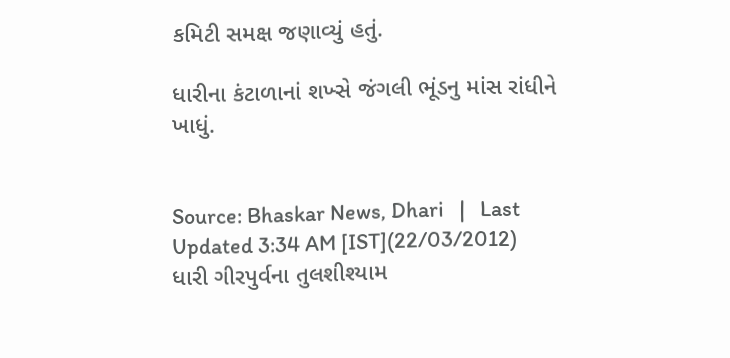કમિટી સમક્ષ જણાવ્યું હતું.

ધારીના કંટાળાનાં શખ્સે જંગલી ભૂંડનુ માંસ રાંધીને ખાધું.


Source: Bhaskar News, Dhari   |   Last Updated 3:34 AM [IST](22/03/2012)
ધારી ગીરપુર્વના તુલશીશ્યામ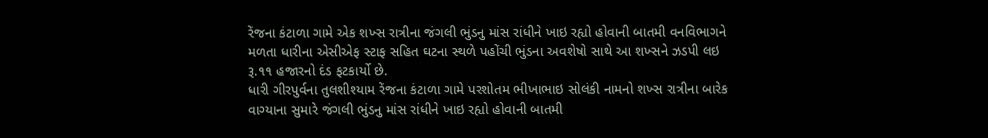રેંજના કંટાળા ગામે એક શખ્સ રાત્રીના જંગલી ભુંડનુ માંસ રાંધીને ખાઇ રહ્યો હોવાની બાતમી વનવિભાગને મળતા ધારીના એસીએફ સ્ટાફ સહિત ઘટના સ્થળે પહોંચી ભુંડના અવશેષો સાથે આ શખ્સને ઝડપી લઇ રૂ.૧૧ હજારનો દંડ ફટકાર્યો છે.
ધારી ગીરપુર્વના તુલશીશ્યામ રેંજના કંટાળા ગામે પરશોતમ ભીખાભાઇ સોલંકી નામનો શખ્સ રાત્રીના બારેક વાગ્યાના સુમારે જંગલી ભુંડનુ માંસ રાંધીને ખાઇ રહ્યો હોવાની બાતમી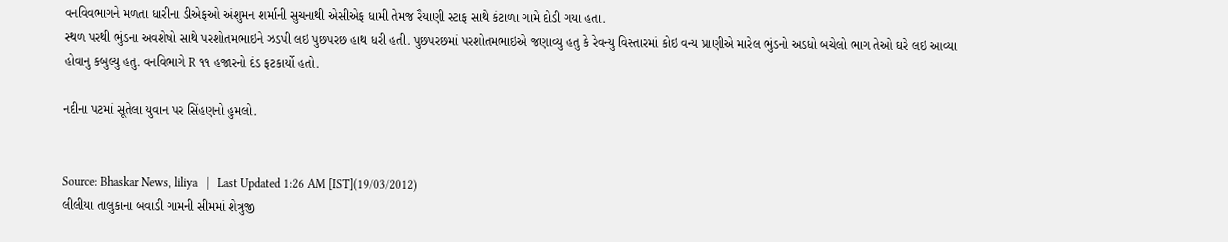વનવિવભાગને મળતા ધારીના ડીએફઓ અંશુમન શર્માની સુચનાથી એસીએફ ધામી તેમજ રૈયાણી સ્ટાફ સાથે કંટાળા ગામે દોડી ગયા હતા.
સ્થળ પરથી ભુંડના અવશેષો સાથે પરશોતમભાઇને ઝડપી લઇ પુછપરછ હાથ ધરી હતી. પુછપરછમાં પરશોતમભાઇએ જણાવ્યુ હતુ કે રેવન્યુ વિસ્તારમાં કોઇ વન્ય પ્રાણીએ મારેલ ભુંડનો અડધો બચેલો ભાગ તેઓ ઘરે લઇ આવ્યા હોવાનુ કબુલ્યુ હતુ. વનવિભાગે R ૧૧ હજારનો દંડ ફટકાર્યો હતો.

નદીના પટમાં સૂતેલા યુવાન પર સિંહણનો હુમલો.


Source: Bhaskar News, liliya   |   Last Updated 1:26 AM [IST](19/03/2012)
લીલીયા તાલુકાના બવાડી ગામની સીમમાં શેત્રુજી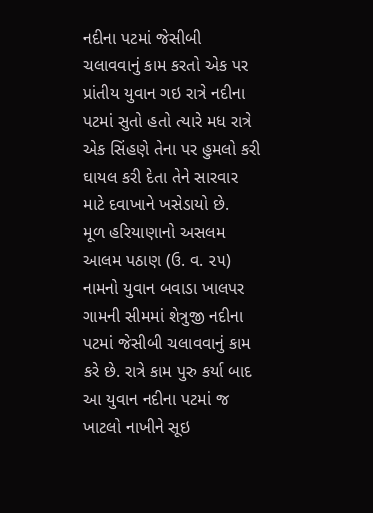નદીના પટમાં જેસીબી ચલાવવાનું કામ કરતો એક પર પ્રાંતીય યુવાન ગઇ રાત્રે નદીના પટમાં સુતો હતો ત્યારે મધ રાત્રે એક સિંહણે તેના પર હુમલો કરી ઘાયલ કરી દેતા તેને સારવાર માટે દવાખાને ખસેડાયો છે.
મૂળ હરિયાણાનો અસલમ આલમ પઠાણ (ઉ. વ. ૨૫) નામનો યુવાન બવાડા ખાલપર ગામની સીમમાં શેત્રુજી નદીના પટમાં જેસીબી ચલાવવાનું કામ કરે છે. રાત્રે કામ પુરુ કર્યા બાદ આ યુવાન નદીના પટમાં જ ખાટલો નાખીને સૂઇ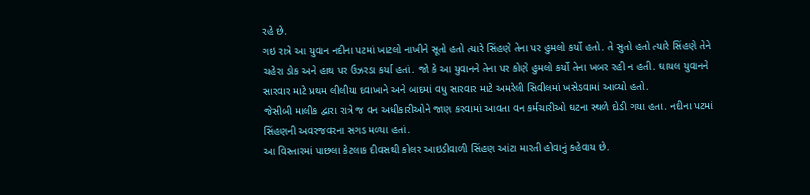રહે છે.
ગઇ રાત્રે આ યુવાન નદીના પટમાં ખાટલો નાખીને સૂતો હતો ત્યારે સિંહણે તેના પર હુમલો કર્યો હતો. તે સુતો હતો ત્યારે સિંહણે તેને ચહેરા ડોક અને હાથ પર ઉઝરડા કર્યા હતાં. જો કે આ યુવાનને તેના પર કોણે હુમલો કર્યો તેના ખબર રહી ન હતી. ઘાયલ યુવાનને સારવાર માટે પ્રથમ લીલીયા દવાખાને અને બાદમાં વધુ સારવાર માટે અમરેલી સિવીલમાં ખસેડવામાં આવ્યો હતો.
જેસીબી માલીક દ્વારા રાત્રે જ વન અધીકારીઓને જાણ કરવામાં આવતા વન કર્મચારીઓ ઘટના સ્થળે દોડી ગયા હતા. નદીના પટમાં સિંહણની અવરજવરના સગડ મળ્યા હતાં.
આ વિસ્તારમાં પાછલા કેટલાક દીવસથી કોલર આઇડીવાળી સિંહણ આંટા મારતી હોવાનું કહેવાય છે.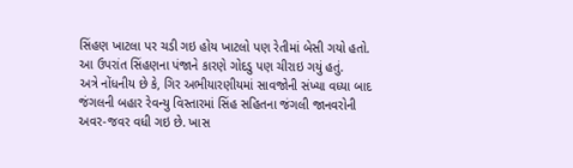સિંહણ ખાટલા પર ચડી ગઇ હોય ખાટલો પણ રેતીમાં બેસી ગયો હતો. આ ઉપરાંત સિંહણના પંજાને કારણે ગોદડુ પણ ચીરાઇ ગયું હતું.
અત્રે નોંધનીય છે કે, ગિર અભીયારણીયમાં સાવજોની સંખ્યા વધ્યા બાદ જંગલની બહાર રેવન્યુ વિસ્તારમાં સિંહ સહિતના જંગલી જાનવરોની અવર-જવર વધી ગઇ છે. ખાસ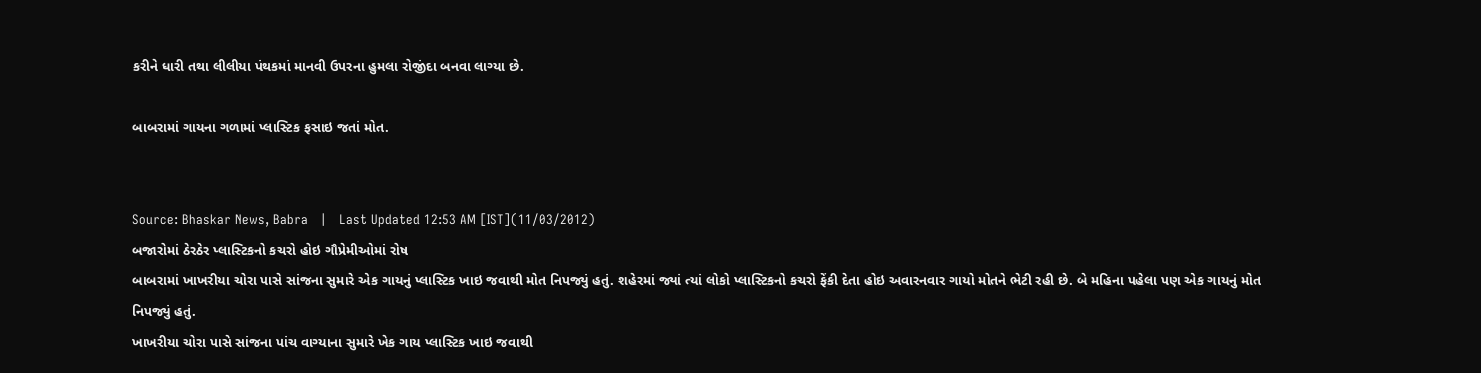કરીને ધારી તથા લીલીયા પંથકમાં માનવી ઉપરના હુમલા રોજીંદા બનવા લાગ્યા છે.

બાબરામાં ગાયના ગળામાં પ્લાસ્ટિક ફસાઇ જતાં મોત.


Source: Bhaskar News, Babra   |   Last Updated 12:53 AM [IST](11/03/2012)
બજારોમાં ઠેરઠેર પ્લાસ્ટિકનો કચરો હોઇ ગૌપ્રેમીઓમાં રોષ
બાબરામાં ખાખરીયા ચોરા પાસે સાંજના સુમારે એક ગાયનું પ્લાસ્ટિક ખાઇ જવાથી મોત નિપજ્યું હતું. શહેરમાં જ્યાં ત્યાં લોકો પ્લાસ્ટિકનો કચરો ફેંકી દેતા હોઇ અવારનવાર ગાયો મોતને ભેટી રહી છે. બે મહિના પહેલા પણ એક ગાયનું મોત
નિપજ્યું હતું.
ખાખરીયા ચોરા પાસે સાંજના પાંચ વાગ્યાના સુમારે ખેક ગાય પ્લાસ્ટિક ખાઇ જવાથી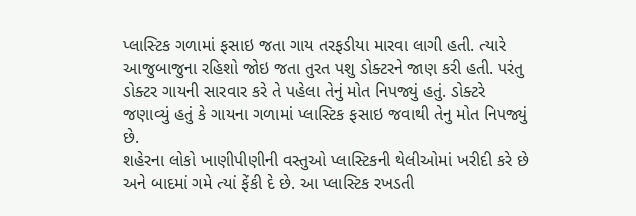પ્લાસ્ટિક ગળામાં ફસાઇ જતા ગાય તરફડીયા મારવા લાગી હતી. ત્યારે આજુબાજુના રહિશો જોઇ જતા તુરત પશુ ડોક્ટરને જાણ કરી હતી. પરંતુ ડોક્ટર ગાયની સારવાર કરે તે પહેલા તેનું મોત નિપજ્યું હતું. ડોક્ટરે જણાવ્યું હતું કે ગાયના ગળામાં પ્લાસ્ટિક ફસાઇ જવાથી તેનુ મોત નિપજ્યું છે.
શહેરના લોકો ખાણીપીણીની વસ્તુઓ પ્લાસ્ટિકની થેલીઓમાં ખરીદી કરે છે અને બાદમાં ગમે ત્યાં ફેંકી દે છે. આ પ્લાસ્ટિક રખડતી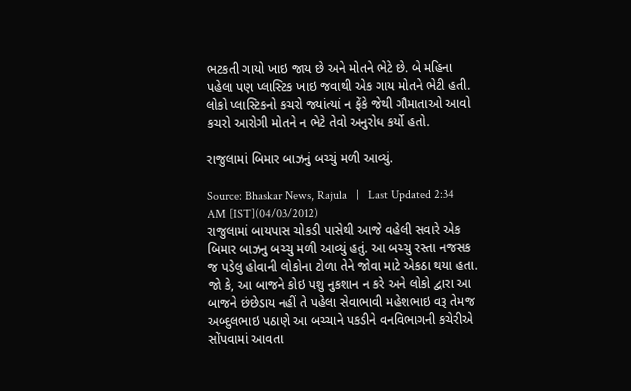ભટકતી ગાયો ખાઇ જાય છે અને મોતને ભેટે છે. બે મહિના પહેલા પણ પ્લાસ્ટિક ખાઇ જવાથી એક ગાય મોતને ભેટી હતી. લોકો પ્લાસ્ટિકનો કચરો જ્યાંત્યાં ન ફેંકે જેથી ગૌમાતાઓ આવો કચરો આરોગી મોતને ન ભેટે તેવો અનુરોધ કર્યો હતો.

રાજુલામાં બિમાર બાઝનું બચ્ચું મળી આવ્યું.

Source: Bhaskar News, Rajula   |   Last Updated 2:34 AM [IST](04/03/2012)
રાજુલામાં બાયપાસ ચોકડી પાસેથી આજે વહેલી સવારે એક બિમાર બાઝનુ બચ્ચુ મળી આવ્યું હતું. આ બચ્ચુ રસ્તા નજસક જ પડેલુ હોવાની લોકોના ટોળા તેને જોવા માટે એકઠા થયા હતા. જો કે, આ બાજને કોઇ પશુ નુકશાન ન કરે અને લોકો દ્વારા આ બાજને છંછેડાય નહીં તે પહેલા સેવાભાવી મહેશભાઇ વરૂ તેમજ અબ્દુલભાઇ પઠાણે આ બચ્ચાને પકડીને વનવિભાગની કચેરીએ સોંપવામાં આવતા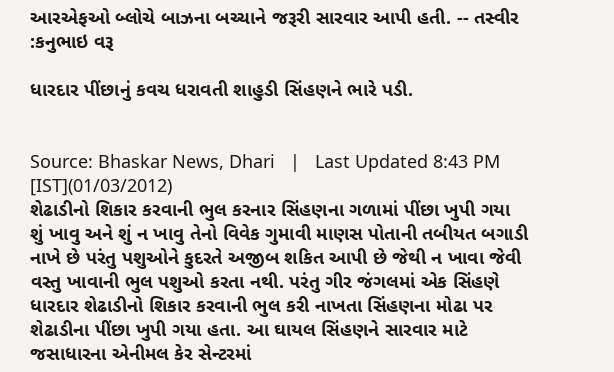આરએફઓ બ્લોચે બાઝના બચ્ચાને જરૂરી સારવાર આપી હતી. -- તસ્વીર :કનુભાઇ વરૂ

ધારદાર પીંછાનું કવચ ધરાવતી શાહુડી સિંહણને ભારે પડી.


Source: Bhaskar News, Dhari   |   Last Updated 8:43 PM [IST](01/03/2012)
શેઢાડીનો શિકાર કરવાની ભુલ કરનાર સિંહણના ગળામાં પીંછા ખુપી ગયા
શું ખાવુ અને શું ન ખાવુ તેનો વિવેક ગુમાવી માણસ પોતાની તબીયત બગાડી નાખે છે પરંતુ પશુઓને કુદરતે અજીબ શકિત આપી છે જેથી ન ખાવા જેવી વસ્તુ ખાવાની ભુલ પશુઓ કરતા નથી. પરંતુ ગીર જંગલમાં એક સિંહણે ધારદાર શેઢાડીનો શિકાર કરવાની ભુલ કરી નાખતા સિંહણના મોઢા પર શેઢાડીના પીંછા ખુપી ગયા હતા. આ ઘાયલ સિંહણને સારવાર માટે જસાધારના એનીમલ કેર સેન્ટરમાં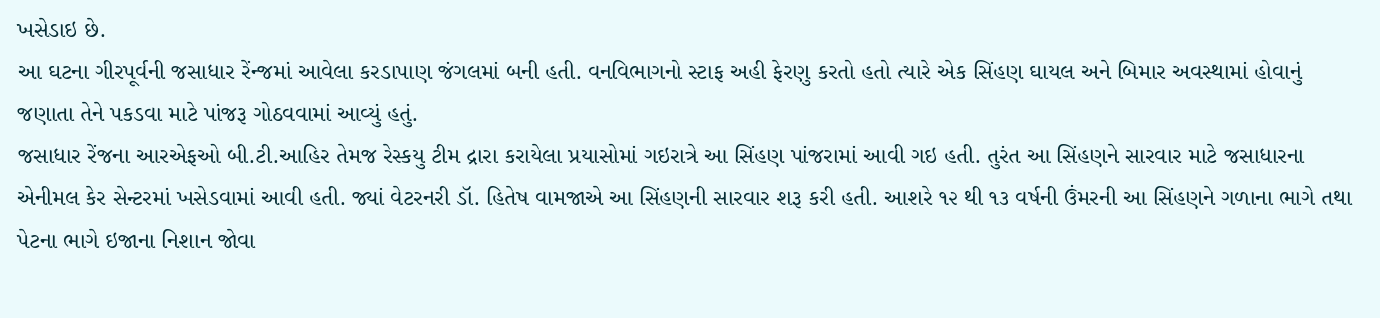ખસેડાઇ છે.
આ ઘટના ગીરપૂર્વની જસાધાર રેંન્જમાં આવેલા કરડાપાણ જંગલમાં બની હતી. વનવિભાગનો સ્ટાફ અહી ફેરણુ કરતો હતો ત્યારે એક સિંહણ ઘાયલ અને બિમાર અવસ્થામાં હોવાનું જણાતા તેને પકડવા માટે પાંજરૂ ગોઠવવામાં આવ્યું હતું.
જસાધાર રેંજના આરએફઓ બી.ટી.આહિર તેમજ રેસ્કયુ ટીમ દ્રારા કરાયેલા પ્રયાસોમાં ગઇરાત્રે આ સિંહણ પાંજરામાં આવી ગઇ હતી. તુરંત આ સિંહણને સારવાર માટે જસાધારના એનીમલ કેર સેન્ટરમાં ખસેડવામાં આવી હતી. જ્યાં વેટરનરી ડૉ. હિતેષ વામજાએ આ સિંહણની સારવાર શરૂ કરી હતી. આશરે ૧૨ થી ૧૩ વર્ષની ઉંમરની આ સિંહણને ગળાના ભાગે તથા પેટના ભાગે ઇજાના નિશાન જોવા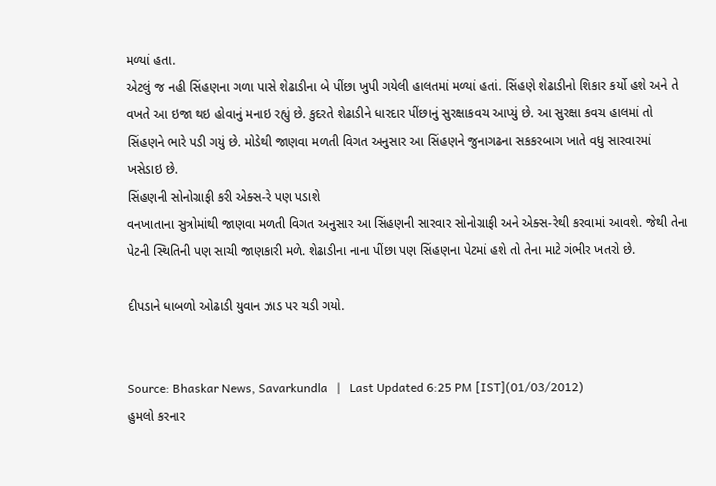મળ્યાં હતા.
એટલું જ નહી સિંહણના ગળા પાસે શેઢાડીના બે પીંછા ખુપી ગયેલી હાલતમાં મળ્યાં હતાં. સિંહણે શેઢાડીનો શિકાર કર્યો હશે અને તે વખતે આ ઇજા થઇ હોવાનું મનાઇ રહ્યું છે. કુદરતે શેઢાડીને ધારદાર પીંછાનું સુરક્ષાકવચ આપ્યું છે. આ સુરક્ષા કવચ હાલમાં તો સિંહણને ભારે પડી ગયું છે. મોડેથી જાણવા મળતી વિગત અનુસાર આ સિંહણને જુનાગઢના સકકરબાગ ખાતે વધુ સારવારમાં ખસેડાઇ છે.
સિંહણની સોનોગ્રાફી કરી એક્સ-રે પણ પડાશે
વનખાતાના સુત્રોમાંથી જાણવા મળતી વિગત અનુસાર આ સિંહણની સારવાર સોનોગ્રાફી અને એક્સ-રેથી કરવામાં આવશે. જેથી તેના પેટની સ્થિતિની પણ સાચી જાણકારી મળે. શેઢાડીના નાના પીંછા પણ સિંહણના પેટમાં હશે તો તેના માટે ગંભીર ખતરો છે.

દીપડાને ધાબળો ઓઢાડી યુવાન ઝાડ પર ચડી ગયો.


Source: Bhaskar News, Savarkundla   |   Last Updated 6:25 PM [IST](01/03/2012)
હુમલો કરનાર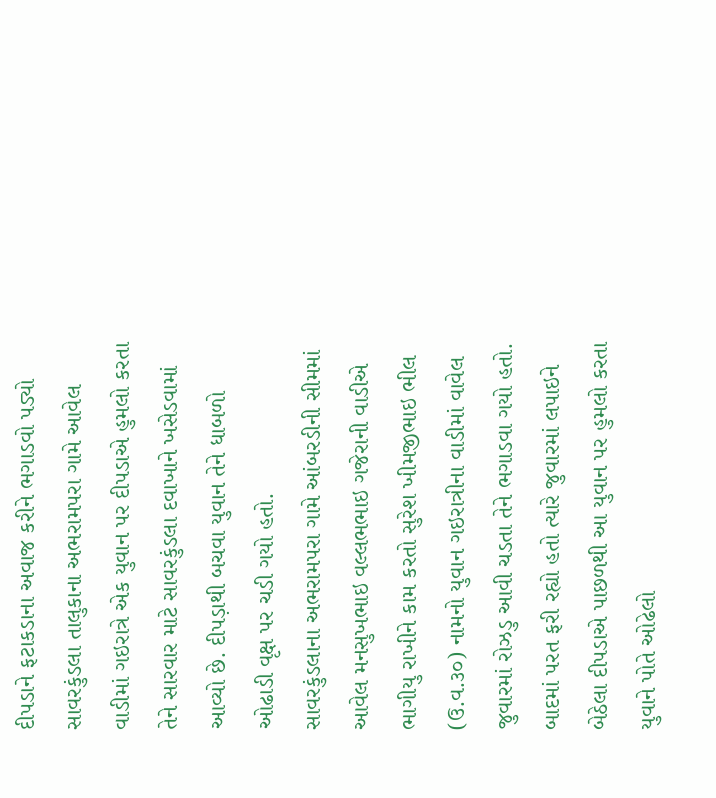દીપડાને ફટાકડાના અવાજ કરીને ભગાડવો પડ્યો
સાવરકુંડલા તાલુકાના અભરામપરા ગામે આવેલ વાડીમાં ગઇરાત્રે એક યુવાન પર દીપડાએ હુમલો કરતા તેને સારવાર માટે સાવરકુંડલા દવાખાને ખસેડવામાં આવ્યો છે. દીપડ઼ાથી બચવા યુવાન તેને ધાબળો ઓઢાડી વૃક્ષ પર ચડી ગયો હતો.
સાવરકુંડલાના અભરામપરા ગામે આંબરડીની સીમમાં આવેલ મનસુખભાઇ વલ્લભભાઇ ગજેરાની વાડીએ ભાગીયુ રાખીને કામ કરતો સુરેશ ખીમજીભાઇ ભીલ (ઉ.વ.૩૦) નામનો યુવાન ગઇરાત્રીના વાડીમાં વાવેલ જુવારમાં રોઝડુ આવી ચડતા તેને ભગાડવા ગયો હતો.
બાદમાં પરત ફરી રહ્યો હતો ત્યારે જુવારમાં લપાઇને બેઠેલા દીપડાએ પાછળથી આ યુવાન પર હુમલો કરતા યુવાને પોતે ઓઢેલો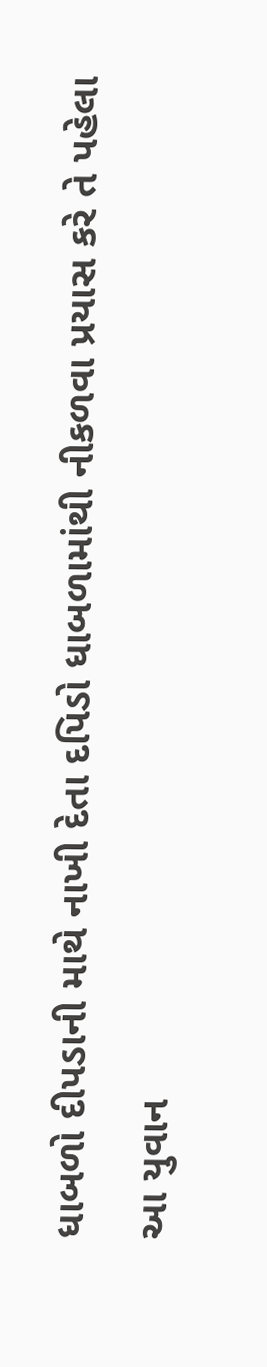ધાબળો દીપડાની માથે નાખી દેતા દપિડો ધાબળામાંથી નીકળવા પ્રયાસ કરે તે પહેલા આ યુવાન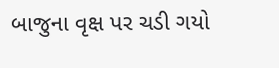બાજુના વૃક્ષ પર ચડી ગયો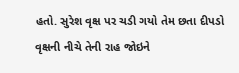હતો. સુરેશ વૃક્ષ પર ચડી ગયો તેમ છતા દીપડો વૃક્ષની નીચે તેની રાહ જોઇને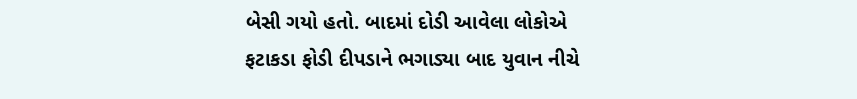બેસી ગયો હતો. બાદમાં દોડી આવેલા લોકોએ ફટાકડા ફોડી દીપડાને ભગાડ્યા બાદ યુવાન નીચે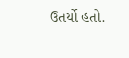ઉતર્યો હતો.